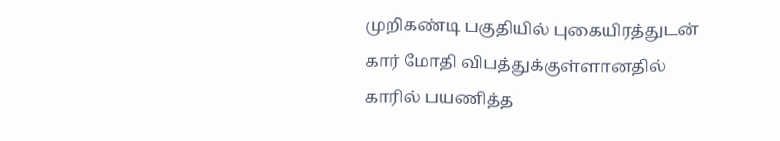முறிகண்டி பகுதியில் புகையிரத்துடன் கார் மோதி விபத்துக்குள்ளானதில் காரில் பயணித்த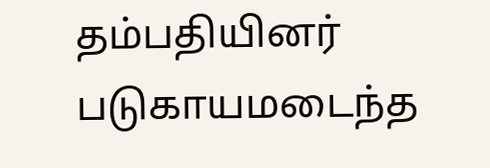தம்பதியினர் படுகாயமடைந்த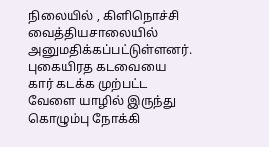நிலையில் , கிளிநொச்சி வைத்தியசாலையில் அனுமதிக்கப்பட்டுள்ளனர்.
புகையிரத கடவையை கார் கடக்க முற்பட்ட வேளை யாழில் இருந்து கொழும்பு நோக்கி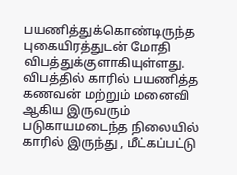பயணித்துக்கொண்டிருந்த புகையிரத்துடன் மோதி விபத்துக்குளாகியுள்ளது.
விபத்தில் காரில் பயணித்த கணவன் மற்றும் மனைவி ஆகிய இருவரும் படுகாயமடைந்த நிலையில் காரில் இருந்து , மீட்கப்பட்டு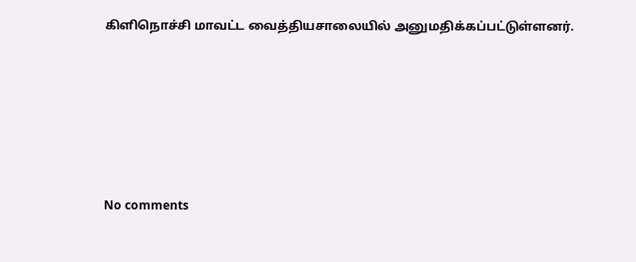கிளிநொச்சி மாவட்ட வைத்தியசாலையில் அனுமதிக்கப்பட்டுள்ளனர்.









No comments